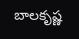బాలకృష్ణ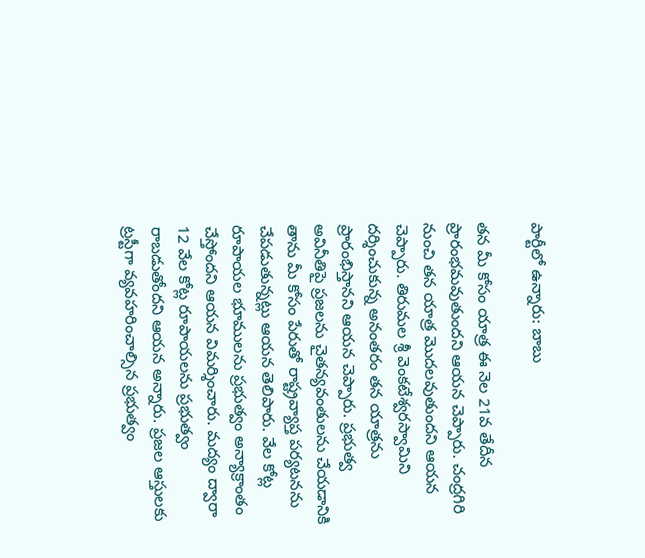పార్టీలో ఉన్నారు: బాబు

తన మీ కోసం యాత్ర ఈ నెల 21వ తేదీన ప్రారంభమవుతుందని ఆయన చెప్పారు. చంద్రగిరి నుంచి తన యాత్ర మొదలవుతుందని ఆయన చెప్పారు. తిరుమల శ్రీ వెంకటేశ్వరస్వామిని దర్శించుకున్న అనంతరం తన యాత్రను ప్రారంభిస్తానని ఆయన చెప్పారు. ప్రభుత్వ అవినీతిపై ప్రజలను చైతన్యవంతులను చేయడానికి తాను మీ కోసం పేరుతో రాష్ట్రవ్యాప్త పర్యటనను చేపడుతున్నట్లు ఆయన తెలిపారు. వేల కోట్ల రూపాయల భూములను ప్రభుత్వం అన్యాక్రాంతం చేస్తోందని ఆయన విమర్శించారు. మద్యం ద్వారా 12 వేల కోట్ల రూపాయలను ప్రభుత్వం రాబడుతోందని ఆయన అన్నారు. ప్రజల ఆస్తులకు ట్రస్టీగా వ్యవహరించాల్సిన ప్రభుత్వం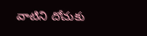వాటిని దోచుకు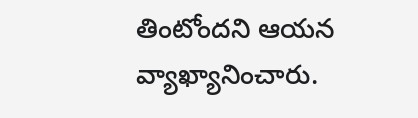తింటోందని ఆయన వ్యాఖ్యానించారు.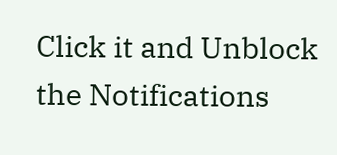Click it and Unblock the Notifications